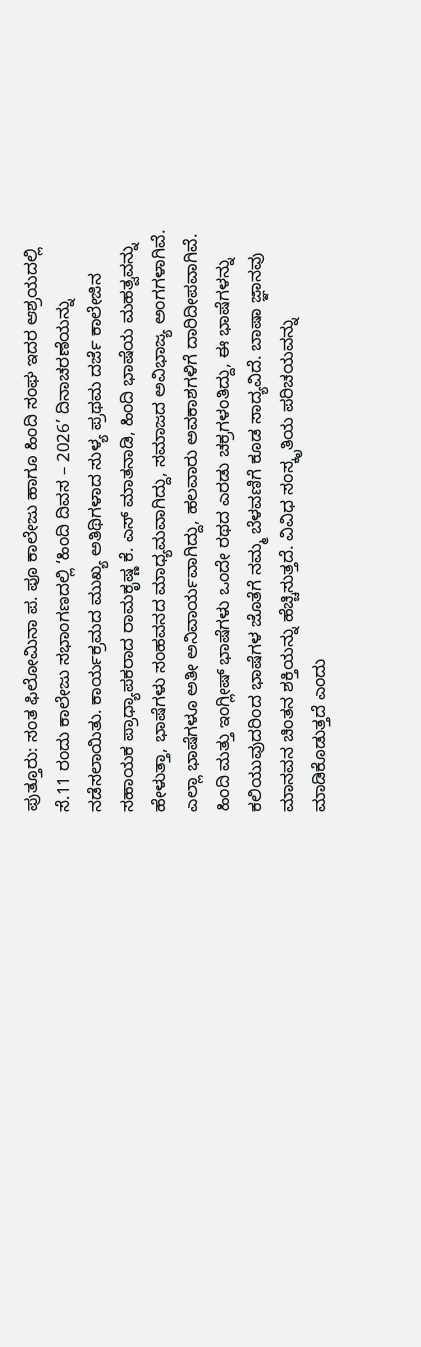ಪುತ್ತೂರು: ಸಂತ ಫಿಲೋಮಿನಾ ಪ. ಪೂ ಕಾಲೇಜು ಹಾಗೂ ಹಿಂದಿ ಸಂಘ ಇದರ ಆಶ್ರಯದಲ್ಲಿ ಸೆ.11 ರಂದು ಕಾಲೇಜು ಸಭಾಂಗಣದಲ್ಲಿ ‘ಹಿಂದಿ ದಿವಸ – 2026’ ದಿನಾಚರಣೆಯನ್ನು ನಡೆಸಲಾಯಿತು. ಕಾರ್ಯಕ್ರಮದ ಮುಖ್ಯ ಅತಿಥಿಗಳಾದ ಸುಳ್ಯ ಪ್ರಥಮ ದರ್ಜೆ ಕಾಲೇಜಿನ ಸಹಾಯಕ ಪ್ರಾಧ್ಯಾಪಕರಾದ ರಾಮಕೃಷ್ಣ ಕೆ. ಎಸ್ ಮಾತನಾಡಿ, ಹಿಂದಿ ಭಾಷೆಯ ಮಹತ್ವವನ್ನು ಹೇಳುತ್ತಾ, ಭಾಷೆಗಳು ಸಂಹವನದ ಮಾಧ್ಯಮವಾಗಿದ್ದು, ಸಮಾಜದ ಅವಿಭಾಜ್ಯ ಅಂಗಗಳಾಗಿವೆ. ಎಲ್ಲಾ ಭಾಷೆಗಳೂ ಅತೀ ಅನಿವಾರ್ಯವಾಗಿದ್ದು, ಹಲವಾರು ಅವಕಾಶಗಳಿಗೆ ದಾರಿದೀಪವಾಗಿವೆ.
ಹಿಂದಿ ಮತ್ತು ಇಂಗ್ಲೀಷ್ ಭಾಷೆಗಳು ಒಂದೇ ರಥದ ಎರಡು ಚಕ್ರಗಳಂತಿದ್ದು, ಈ ಭಾಷೆಗಳನ್ನು ಕಲಿಯುವುದರಿಂದ ಭಾಷೆಗಳ ಜೊತೆಗೆ ನಮ್ಮ ಬೆಳವಣಿಗೆ ಕೂಡ ಸಾದ್ಯವಿದೆ. ಬಾಷಾ ಜ್ಞಾನವು ಮಾನವನ ಚಿಂತನ ಶಕ್ತಿಯನ್ನು ಹೆಚ್ಚಿಸುತ್ತದೆ. ವಿವಿಧ ಸಂಸ್ಕೃತಿಯ ಪರಿಚಯವನ್ನು ಮಾಡಿಕೊಡುತ್ತದೆ ಎಂದು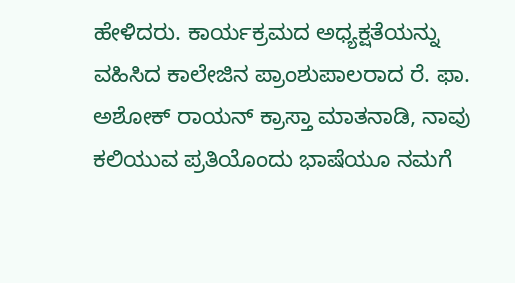ಹೇಳಿದರು. ಕಾರ್ಯಕ್ರಮದ ಅಧ್ಯಕ್ಷತೆಯನ್ನು ವಹಿಸಿದ ಕಾಲೇಜಿನ ಪ್ರಾಂಶುಪಾಲರಾದ ರೆ. ಫಾ. ಅಶೋಕ್ ರಾಯನ್ ಕ್ರಾಸ್ತಾ ಮಾತನಾಡಿ, ನಾವು ಕಲಿಯುವ ಪ್ರತಿಯೊಂದು ಭಾಷೆಯೂ ನಮಗೆ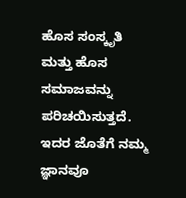ಹೊಸ ಸಂಸ್ಕೃತಿ ಮತ್ತು ಹೊಸ ಸಮಾಜವನ್ನು ಪರಿಚಯಿಸುತ್ತದೆ. ಇದರ ಜೊತೆಗೆ ನಮ್ಮ ಜ್ಞಾನವೂ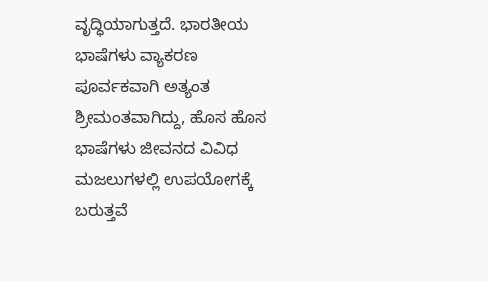ವೃದ್ಧಿಯಾಗುತ್ತದೆ. ಭಾರತೀಯ ಭಾಷೆಗಳು ವ್ಯಾಕರಣ ಪೂರ್ವಕವಾಗಿ ಅತ್ಯಂತ ಶ್ರೀಮಂತವಾಗಿದ್ದು, ಹೊಸ ಹೊಸ ಭಾಷೆಗಳು ಜೀವನದ ವಿವಿಧ ಮಜಲುಗಳಲ್ಲಿ ಉಪಯೋಗಕ್ಕೆ ಬರುತ್ತವೆ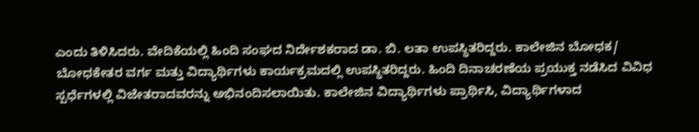ಎಂದು ತಿಳಿಸಿದರು. ವೇದಿಕೆಯಲ್ಲಿ ಹಿಂದಿ ಸಂಘದ ನಿರ್ದೇಶಕರಾದ ಡಾ. ಬಿ. ಲತಾ ಉಪಸ್ಥಿತರಿದ್ದರು. ಕಾಲೇಜಿನ ಬೋಧಕ/ ಬೋಧಕೇತರ ವರ್ಗ ಮತ್ತು ವಿದ್ಯಾರ್ಥಿಗಳು ಕಾರ್ಯಕ್ರಮದಲ್ಲಿ ಉಪಸ್ಥಿತರಿದ್ದರು. ಹಿಂದಿ ದಿನಾಚರಣೆಯ ಪ್ರಯುಕ್ತ ನಡೆಸಿದ ವಿವಿಧ ಸ್ಪರ್ಧೆಗಳಲ್ಲಿ ವಿಜೇತರಾದವರನ್ನು ಅಭಿನಂದಿಸಲಾಯಿತು. ಕಾಲೇಜಿನ ವಿದ್ಯಾರ್ಥಿಗಳು ಪ್ರಾರ್ಥಿಸಿ, ವಿದ್ಯಾರ್ಥಿಗಳಾದ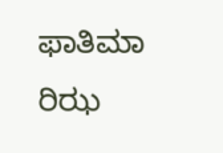ಫಾತಿಮಾ ರಿಝ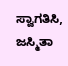ಸ್ವಾಗತಿಸಿ, ಜಸ್ಮಿತಾ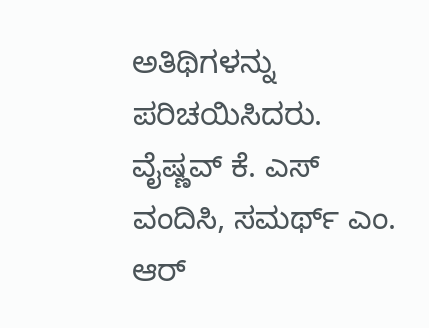ಅತಿಥಿಗಳನ್ನು ಪರಿಚಯಿಸಿದರು. ವೈಷ್ಣವ್ ಕೆ. ಎಸ್ ವಂದಿಸಿ, ಸಮರ್ಥ್ ಎಂ. ಆರ್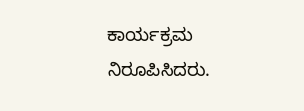ಕಾರ್ಯಕ್ರಮ ನಿರೂಪಿಸಿದರು.